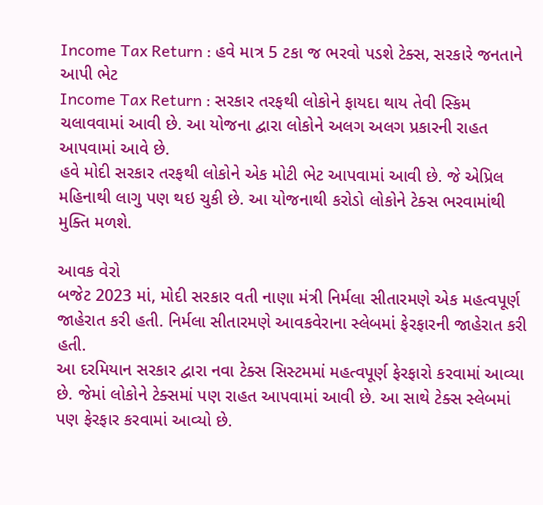Income Tax Return : હવે માત્ર 5 ટકા જ ભરવો પડશે ટેક્સ, સરકારે જનતાને આપી ભેટ
Income Tax Return : સરકાર તરફથી લોકોને ફાયદા થાય તેવી સ્કિમ ચલાવવામાં આવી છે. આ યોજના દ્વારા લોકોને અલગ અલગ પ્રકારની રાહત આપવામાં આવે છે.
હવે મોદી સરકાર તરફથી લોકોને એક મોટી ભેટ આપવામાં આવી છે. જે એપ્રિલ મહિનાથી લાગુ પણ થઇ ચુકી છે. આ યોજનાથી કરોડો લોકોને ટેક્સ ભરવામાંથી મુક્તિ મળશે.

આવક વેરો
બજેટ 2023 માં, મોદી સરકાર વતી નાણા મંત્રી નિર્મલા સીતારમણે એક મહત્વપૂર્ણ જાહેરાત કરી હતી. નિર્મલા સીતારમણે આવકવેરાના સ્લેબમાં ફેરફારની જાહેરાત કરી હતી.
આ દરમિયાન સરકાર દ્વારા નવા ટેક્સ સિસ્ટમમાં મહત્વપૂર્ણ ફેરફારો કરવામાં આવ્યા છે. જેમાં લોકોને ટેક્સમાં પણ રાહત આપવામાં આવી છે. આ સાથે ટેક્સ સ્લેબમાં પણ ફેરફાર કરવામાં આવ્યો છે.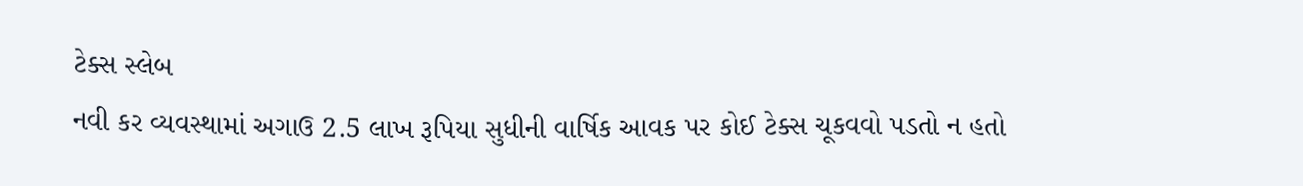ટેક્સ સ્લેબ
નવી કર વ્યવસ્થામાં અગાઉ 2.5 લાખ રૂપિયા સુધીની વાર્ષિક આવક પર કોઈ ટેક્સ ચૂકવવો પડતો ન હતો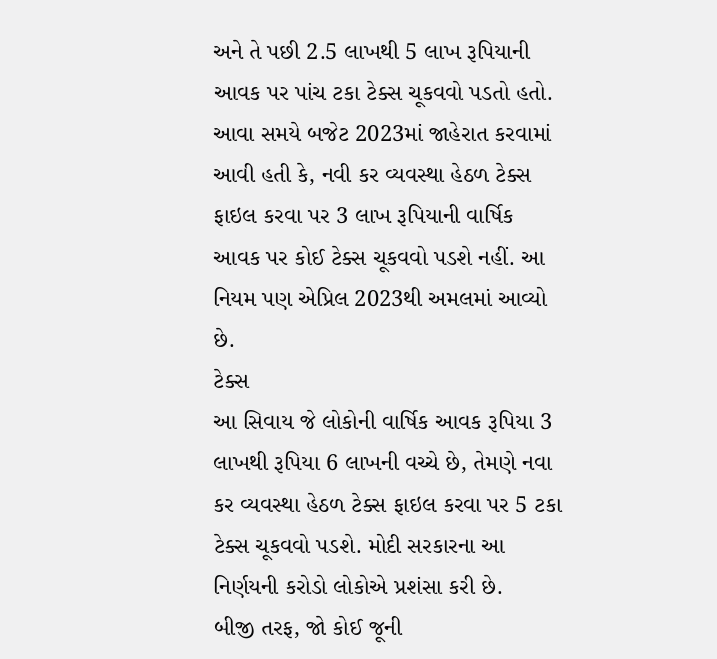અને તે પછી 2.5 લાખથી 5 લાખ રૂપિયાની આવક પર પાંચ ટકા ટેક્સ ચૂકવવો પડતો હતો.
આવા સમયે બજેટ 2023માં જાહેરાત કરવામાં આવી હતી કે, નવી કર વ્યવસ્થા હેઠળ ટેક્સ ફાઇલ કરવા પર 3 લાખ રૂપિયાની વાર્ષિક આવક પર કોઈ ટેક્સ ચૂકવવો પડશે નહીં. આ નિયમ પણ એપ્રિલ 2023થી અમલમાં આવ્યો છે.
ટેક્સ
આ સિવાય જે લોકોની વાર્ષિક આવક રૂપિયા 3 લાખથી રૂપિયા 6 લાખની વચ્ચે છે, તેમણે નવા કર વ્યવસ્થા હેઠળ ટેક્સ ફાઇલ કરવા પર 5 ટકા ટેક્સ ચૂકવવો પડશે. મોદી સરકારના આ નિર્ણયની કરોડો લોકોએ પ્રશંસા કરી છે.
બીજી તરફ, જો કોઈ જૂની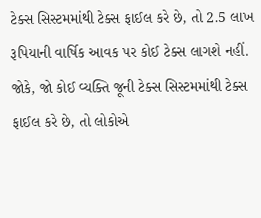ટેક્સ સિસ્ટમમાંથી ટેક્સ ફાઈલ કરે છે, તો 2.5 લાખ રૂપિયાની વાર્ષિક આવક પર કોઈ ટેક્સ લાગશે નહીં. જોકે, જો કોઈ વ્યક્તિ જૂની ટેક્સ સિસ્ટમમાંથી ટેક્સ ફાઈલ કરે છે, તો લોકોએ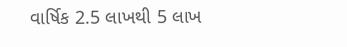વાર્ષિક 2.5 લાખથી 5 લાખ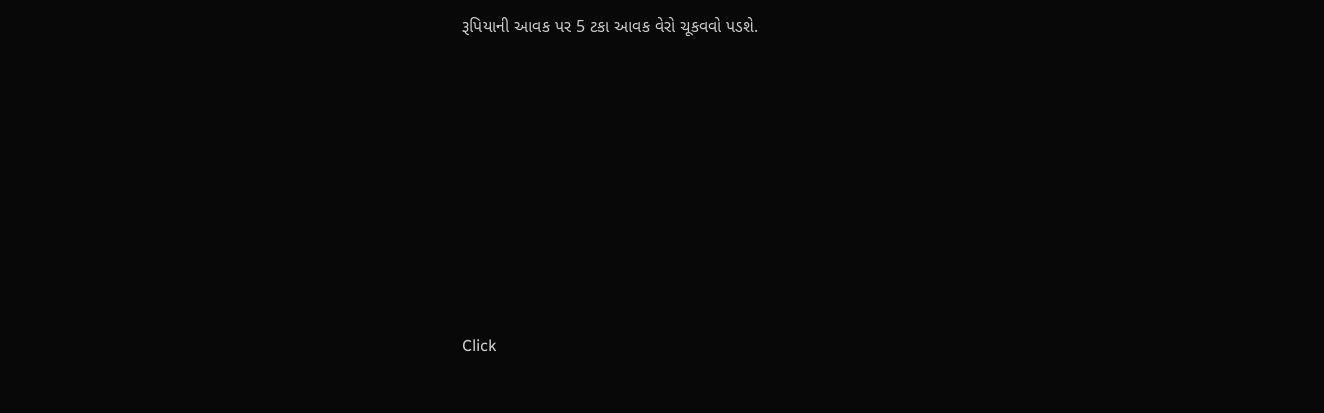રૂપિયાની આવક પર 5 ટકા આવક વેરો ચૂકવવો પડશે.












Click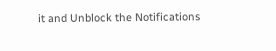it and Unblock the Notifications